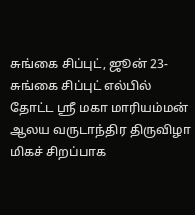சுங்கை சிப்புட், ஜூன் 23-
சுங்கை சிப்புட் எல்பில் தோட்ட ஶ்ரீ மகா மாரியம்மன் ஆலய வருடாந்திர திருவிழா மிகச் சிறப்பாக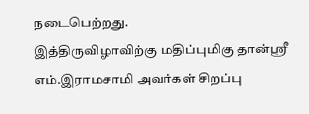நடைபெற்றது.
இத்திருவிழாவிற்கு மதிப்புமிகு தான்ஶ்ரீ எம்.இராமசாமி அவர்கள் சிறப்பு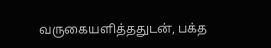வருகையளித்ததுடன், பக்த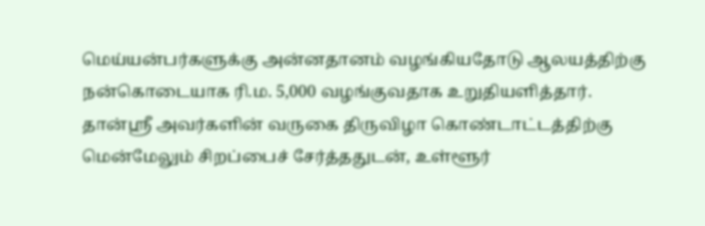மெய்யன்பர்களுக்கு அன்னதானம் வழங்கியதோடு ஆலயத்திற்கு நன்கொடையாக ரி.ம. 5,000 வழங்குவதாக உறுதியளித்தார்.
தான்ஶ்ரீ அவர்களின் வருகை திருவிழா கொண்டாட்டத்திற்கு மென்மேலும் சிறப்பைச் சேர்த்ததுடன், உள்ளூர்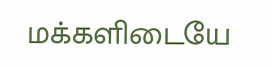மக்களிடையே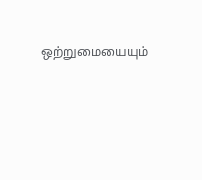ஒற்றுமையையும்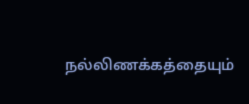நல்லிணக்கத்தையும்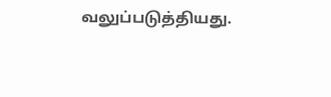வலுப்படுத்தியது.